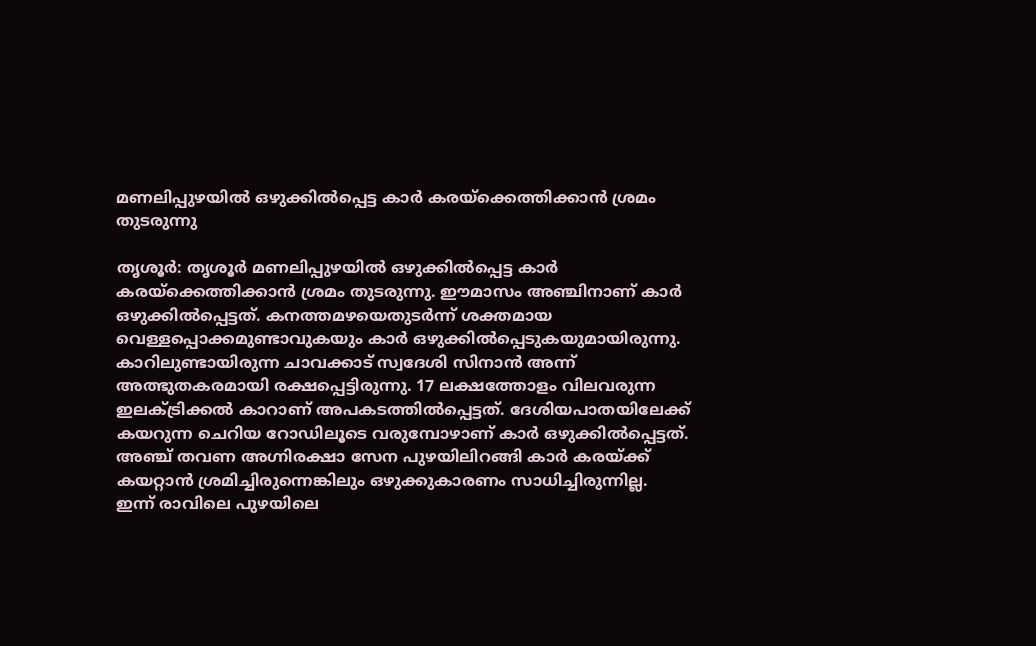മണലിപ്പുഴയിൽ ഒഴുക്കിൽപ്പെട്ട കാർ കരയ്ക്കെത്തിക്കാൻ ശ്രമം തുടരുന്നു

തൃശൂർ: തൃശൂർ മണലിപ്പുഴയിൽ ഒഴുക്കിൽപ്പെട്ട കാർ കരയ്ക്കെത്തിക്കാൻ ശ്രമം തുടരുന്നു. ഈമാസം അഞ്ചിനാണ് കാർ ഒഴുക്കിൽപ്പെട്ടത്. കനത്തമഴയെതുടർന്ന് ശക്തമായ വെള്ളപ്പൊക്കമുണ്ടാവുകയും കാർ ഒഴുക്കിൽപ്പെടുകയുമായിരുന്നു. കാറിലുണ്ടായിരുന്ന ചാവക്കാട് സ്വദേശി സിനാൻ അന്ന് അത്ഭുതകരമായി രക്ഷപ്പെട്ടിരുന്നു. 17 ലക്ഷത്തോളം വിലവരുന്ന ഇലക്ട്രിക്കൽ കാറാണ് അപകടത്തിൽപ്പെട്ടത്. ദേശിയപാതയിലേക്ക് കയറുന്ന ചെറിയ റോഡിലൂടെ വരുമ്പോഴാണ് കാർ ഒഴുക്കിൽപ്പെട്ടത്. അഞ്ച് തവണ അഗ്നിരക്ഷാ സേന പുഴയിലിറങ്ങി കാർ കരയ്ക്ക് കയറ്റാൻ ശ്രമിച്ചിരുന്നെങ്കിലും ഒഴുക്കുകാരണം സാധിച്ചിരുന്നില്ല.
ഇന്ന് രാവിലെ പുഴയിലെ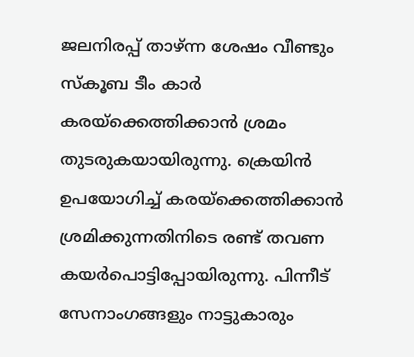ജലനിരപ്പ് താഴ്ന്ന ശേഷം വീണ്ടും സ്കൂബ ടീം കാർ കരയ്ക്കെത്തിക്കാൻ ശ്രമം തുടരുകയായിരുന്നു. ക്രെയിൻ ഉപയോഗിച്ച് കരയ്ക്കെത്തിക്കാൻ ശ്രമിക്കുന്നതിനിടെ രണ്ട് തവണ കയർപൊട്ടിപ്പോയിരുന്നു. പിന്നീട് സേനാംഗങ്ങളും നാട്ടുകാരും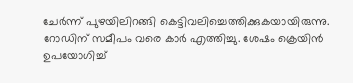ചേർന്ന് പുഴയിലിറങ്ങി കെട്ടിവലിച്ചെത്തിക്കുകയായിരുന്നു. റോഡിന് സമീപം വരെ കാർ എത്തിച്ചു. ശേഷം ക്രെയിൻ ഉപയോഗിച്ച്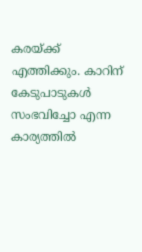കരയ്ക്ക് എത്തിക്കും. കാറിന് കേടുപാടുകൾ സംഭവിച്ചോ എന്ന കാര്യത്തിൽ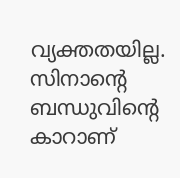വ്യക്തതയില്ല. സിനാന്റെ ബന്ധുവിന്റെ കാറാണ്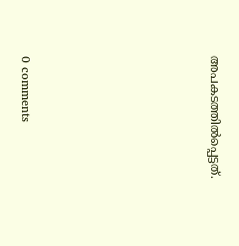അപകടത്തിൽപ്പെട്ടത്.










0 comments